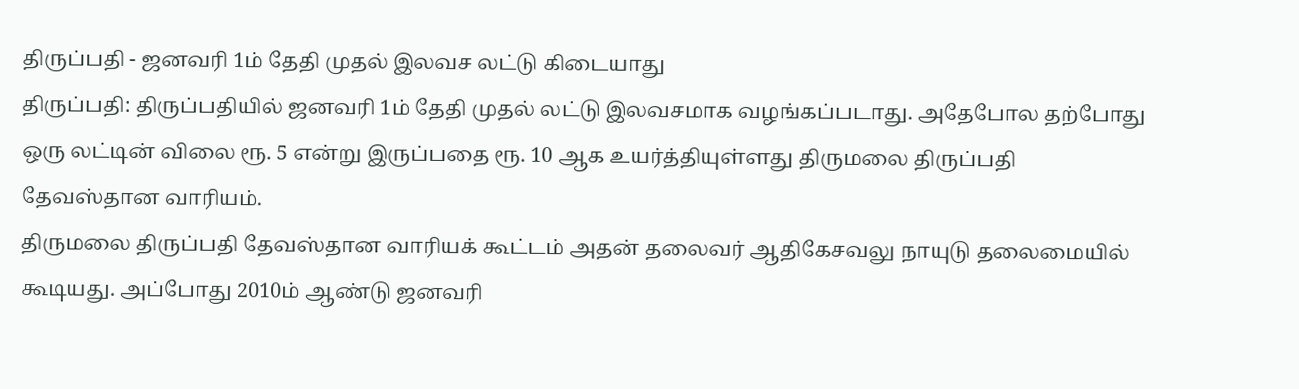திருப்பதி - ஜனவரி 1ம் தேதி முதல் இலவச லட்டு கிடையாது
திருப்பதி: திருப்பதியில் ஜனவரி 1ம் தேதி முதல் லட்டு இலவசமாக வழங்கப்படாது. அதேபோல தற்போது ஒரு லட்டின் விலை ரூ. 5 என்று இருப்பதை ரூ. 10 ஆக உயர்த்தியுள்ளது திருமலை திருப்பதி தேவஸ்தான வாரியம்.
திருமலை திருப்பதி தேவஸ்தான வாரியக் கூட்டம் அதன் தலைவர் ஆதிகேசவலு நாயுடு தலைமையில் கூடியது. அப்போது 2010ம் ஆண்டு ஜனவரி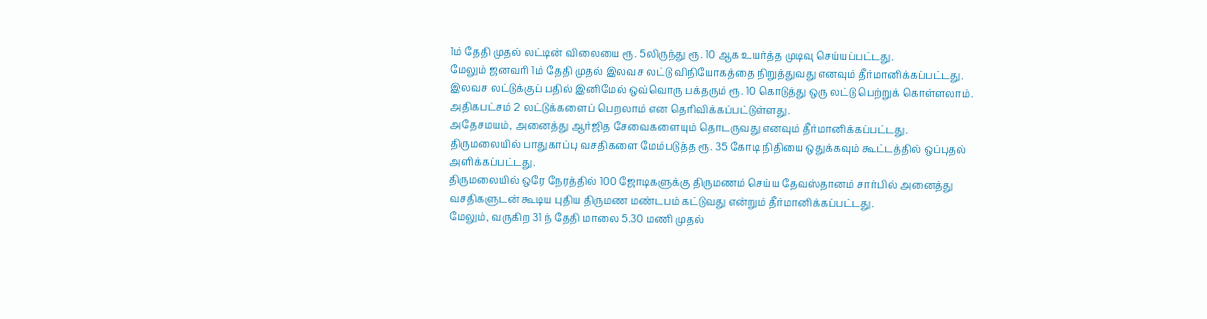1ம் தேதி முதல் லட்டின் விலையை ரூ. 5லிருந்து ரூ. 10 ஆக உயர்த்த முடிவு செய்யப்பட்டது.
மேலும் ஜனவரி 1ம் தேதி முதல் இலவச லட்டு விநியோகத்தை நிறுத்துவது எனவும் தீர்மானிக்கப்பட்டது.
இலவச லட்டுக்குப் பதில் இனிமேல் ஒவ்வொரு பக்தரும் ரூ. 10 கொடுத்து ஒரு லட்டு பெற்றுக் கொள்ளலாம். அதிகபட்சம் 2 லட்டுக்களைப் பெறலாம் என தெரிவிக்கப்பட்டுள்ளது.
அதேசமயம், அனைத்து ஆர்ஜித சேவைகளையும் தொடருவது எனவும் தீர்மானிக்கப்பட்டது.
திருமலையில் பாதுகாப்பு வசதிகளை மேம்படுத்த ரூ. 35 கோடி நிதியை ஒதுக்கவும் கூட்டத்தில் ஒப்புதல் அளிக்கப்பட்டது.
திருமலையில் ஒரே நேரத்தில் 100 ஜோடிகளுக்கு திருமணம் செய்ய தேவஸ்தானம் சார்பில் அனைத்து வசதிகளுடன் கூடிய புதிய திருமண மண்டபம் கட்டுவது என்றும் தீர்மானிக்கப்பட்டது.
மேலும், வருகிற 31 ந் தேதி மாலை 5.30 மணி முதல்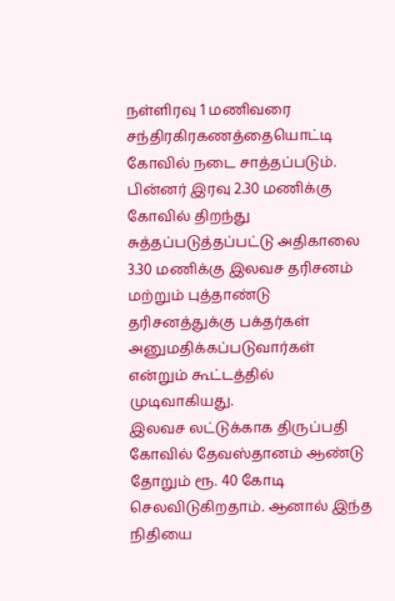நள்ளிரவு 1 மணிவரை சந்திரகிரகணத்தையொட்டி கோவில் நடை சாத்தப்படும். பின்னர் இரவு 2.30 மணிக்கு கோவில் திறந்து சுத்தப்படுத்தப்பட்டு அதிகாலை 3.30 மணிக்கு இலவச தரிசனம் மற்றும் புத்தாண்டு தரிசனத்துக்கு பக்தர்கள் அனுமதிக்கப்படுவார்கள் என்றும் கூட்டத்தில் முடிவாகியது.
இலவச லட்டுக்காக திருப்பதி கோவில் தேவஸ்தானம் ஆண்டு தோறும் ரூ. 40 கோடி செலவிடுகிறதாம். ஆனால் இந்த நிதியை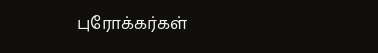புரோக்கர்கள்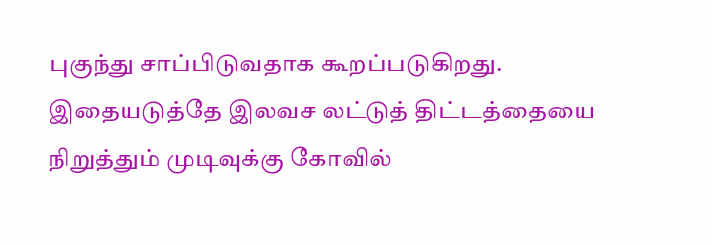புகுந்து சாப்பிடுவதாக கூறப்படுகிறது. இதையடுத்தே இலவச லட்டுத் திட்டத்தையை நிறுத்தும் முடிவுக்கு கோவில்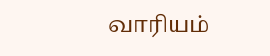வாரியம்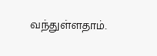வந்துள்ளதாம்.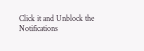Click it and Unblock the Notifications